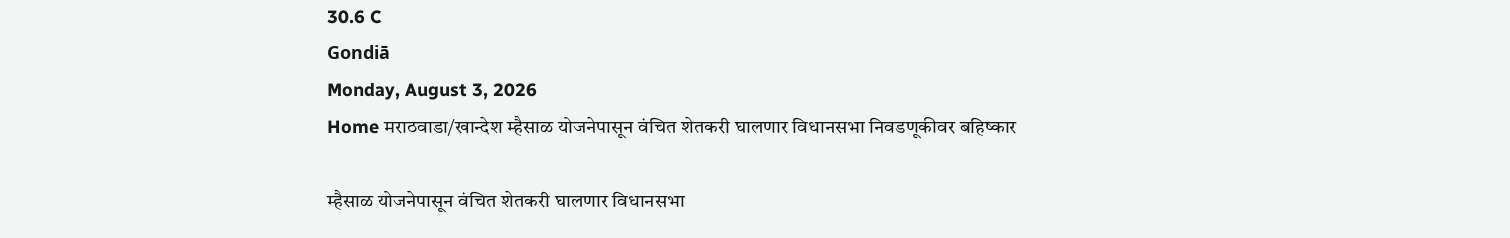30.6 C
Gondiā
Monday, August 3, 2026
Home मराठवाडा/खान्देश म्हैसाळ योजनेपासून वंचित शेतकरी घालणार विधानसभा निवडणूकीवर बहिष्कार

म्हैसाळ योजनेपासून वंचित शेतकरी घालणार विधानसभा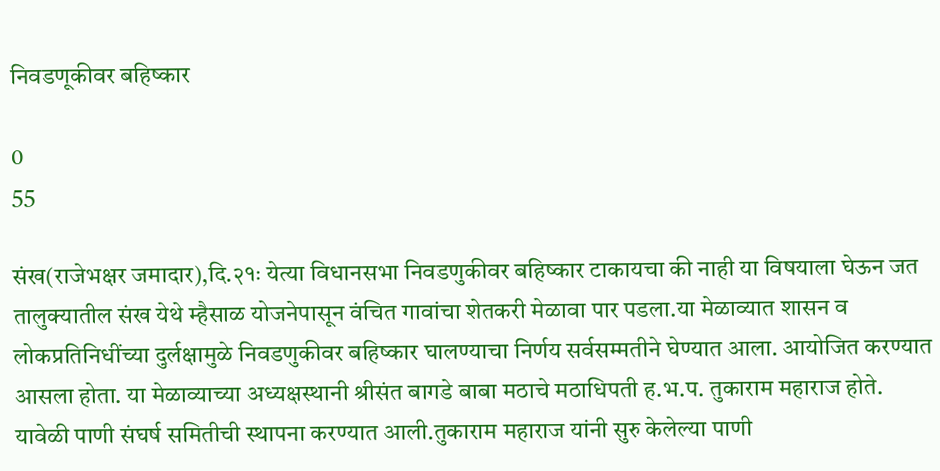निवडणूकीवर बहिष्कार

0
55

संख(राजेभक्षर जमादार),दि.२१ः येत्या विधानसभा निवडणुकीवर बहिष्कार टाकायचा की नाही या विषयाला घेऊन जत तालुक्यातील संख येथे म्हैसाळ योजनेपासून वंचित गावांचा शेतकरी मेळावा पार पडला.या मेळाव्यात शासन व लोकप्रतिनिधींच्या दुर्लक्षामुळे निवडणुकीवर बहिष्कार घालण्याचा निर्णय सर्वसम्मतीने घेण्यात आला. आयोजित करण्यात आसला होता. या मेळाव्याच्या अध्यक्षस्थानी श्रीसंत बागडे बाबा मठाचे मठाधिपती ह.भ.प. तुकाराम महाराज होते. यावेळी पाणी संघर्ष समितीची स्थापना करण्यात आली.तुकाराम महाराज यांनी सुरु केलेल्या पाणी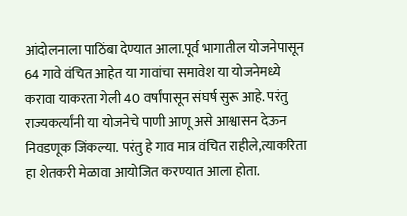आंदोलनाला पाठिंबा देण्यात आला.पूर्व भागातील योजनेपासून 64 गावे वंचित आहेत या गावांचा समावेश या योजनेमध्ये करावा याकरता गेली 40 वर्षांपासून संघर्ष सुरू आहे. परंतु राज्यकर्त्यांनी या योजनेचे पाणी आणू असे आश्वासन देऊन निवडणूक जिंकल्या. परंतु हे गाव मात्र वंचित राहीले,त्याकरिता हा शेतकरी मेळावा आयोजित करण्यात आला होता.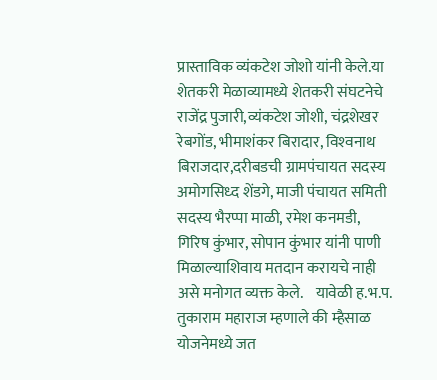प्रास्ताविक व्यंकटेश जोशो यांनी केले.या शेतकरी मेळाव्यामध्ये शेतकरी संघटनेचे राजेंद्र पुजारी,व्यंकटेश जोशी, चंद्रशेखर रेबगोंड, भीमाशंकर बिरादार, विश्‍वनाथ बिराजदार,दरीबडची ग्रामपंचायत सदस्य  अमोगसिध्द शेंडगे, माजी पंचायत समिती सदस्य भैरप्पा माळी, रमेश कनमडी, गिरिष कुंभार, सोपान कुंभार यांनी पाणी मिळाल्याशिवाय मतदान करायचे नाही असे मनोगत व्यक्त केले.    यावेळी ह.भ.प. तुकाराम महाराज म्हणाले की म्हैसाळ योजनेमध्ये जत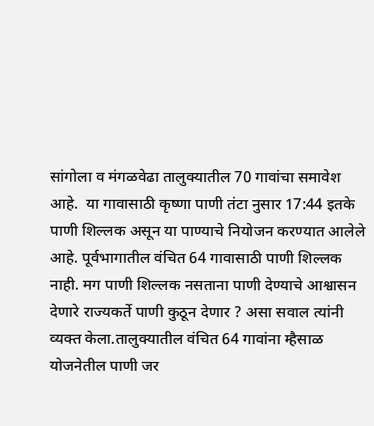सांगोला व मंगळवेढा तालुक्यातील 70 गावांचा समावेश आहे.  या गावासाठी कृष्णा पाणी तंटा नुसार 17:44 इतके पाणी शिल्लक असून या पाण्याचे नियोजन करण्यात आलेले आहे. पूर्वभागातील वंचित 64 गावासाठी पाणी शिल्लक नाही. मग पाणी शिल्लक नसताना पाणी देण्याचे आश्वासन देणारे राज्यकर्ते पाणी कुठून देणार ? असा सवाल त्यांनी व्यक्त केला.तालुक्यातील वंचित 64 गावांना म्हैसाळ योजनेतील पाणी जर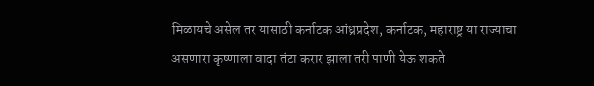मिळायचे असेल तर यासाठी कर्नाटक आंध्रप्रदेश, कर्नाटक, महाराष्ट्र या राज्याचा असणारा कृष्णाला वादा तंटा करार झाला तरी पाणी येऊ शकते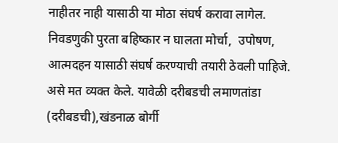नाहीतर नाही यासाठी या मोठा संघर्ष करावा लागेल. निवडणुकी पुरता बहिष्कार न घालता मोर्चा,  उपोषण, आत्मदहन यासाठी संघर्ष करण्याची तयारी ठेवली पाहिजे. असे मत व्यक्त केले. यावेळी दरीबडची लमाणतांडा (दरीबडची),खंडनाळ बोर्गी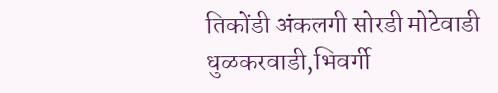तिकोंडी अंकलगी सोरडी मोटेवाडी धुळकरवाडी,भिवर्गी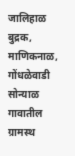जालिहाळ बुद्रक, माणिकनाळ, गोंधळेवाडी सोन्याळ गावातील ग्रामस्थ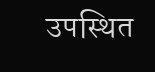उपस्थित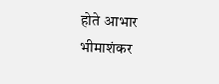होते आभार भीमाशंकर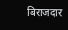बिराजदार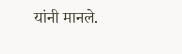यांनी मानले.